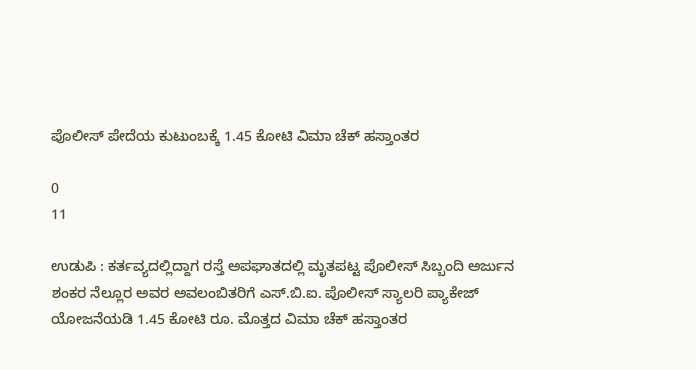ಪೊಲೀಸ್ ಪೇದೆಯ ಕುಟುಂಬಕ್ಕೆ 1.45 ಕೋಟಿ ವಿಮಾ ಚೆಕ್ ಹಸ್ತಾಂತರ

0
11

ಉಡುಪಿ : ಕರ್ತವ್ಯದಲ್ಲಿದ್ದಾಗ ರಸ್ತೆ ಅಪಘಾತದಲ್ಲಿ ಮೃತಪಟ್ಟ ಪೊಲೀಸ್ ಸಿಬ್ಬಂದಿ ಅರ್ಜುನ ಶಂಕರ ನೆಲ್ಲೂರ ಅವರ ಅವಲಂಬಿತರಿಗೆ ಎಸ್.ಬಿ.ಐ. ಪೊಲೀಸ್ ಸ್ಯಾಲರಿ ಪ್ಯಾಕೇಜ್ ಯೋಜನೆಯಡಿ 1.45 ಕೋಟಿ ರೂ. ಮೊತ್ತದ ವಿಮಾ ಚೆಕ್ ಹಸ್ತಾಂತರ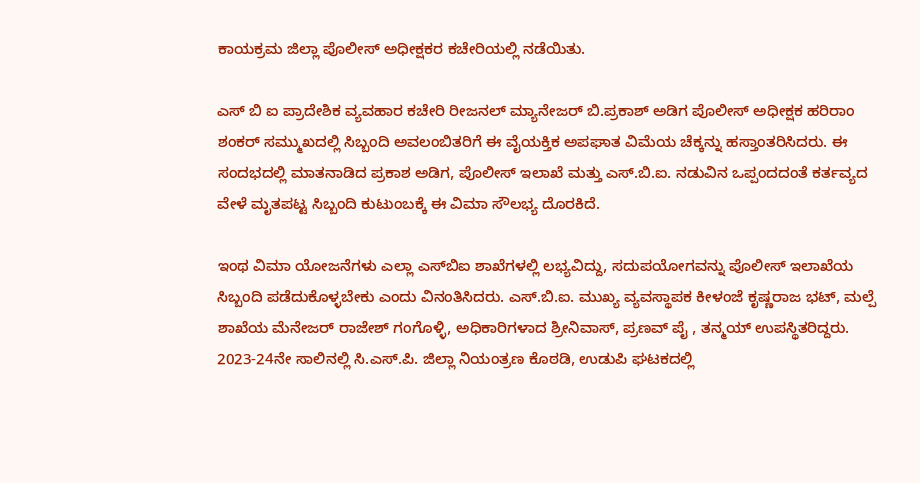ಕಾಯಕ್ರಮ ಜಿಲ್ಲಾ ಪೊಲೀಸ್ ಅಧೀಕ್ಷಕರ ಕಚೇರಿಯಲ್ಲಿ ನಡೆಯಿತು.

ಎಸ್ ಬಿ ಐ ಪ್ರಾದೇಶಿಕ ವ್ಯವಹಾರ ಕಚೇರಿ ರೀಜನಲ್ ಮ್ಯಾನೇಜರ್ ಬಿ.ಪ್ರಕಾಶ್ ಅಡಿಗ ಪೊಲೀಸ್ ಅಧೀಕ್ಷಕ ಹರಿರಾಂ ಶಂಕರ್ ಸಮ್ಮುಖದಲ್ಲಿ ಸಿಬ್ಬಂದಿ ಅವಲಂಬಿತರಿಗೆ ಈ ವೈಯಕ್ತಿಕ ಅಪಘಾತ ವಿಮೆಯ ಚೆಕ್ಕನ್ನು ಹಸ್ತಾಂತರಿಸಿದರು. ಈ ಸಂದಭದಲ್ಲಿ ಮಾತನಾಡಿದ ಪ್ರಕಾಶ ಅಡಿಗ, ಪೊಲೀಸ್ ಇಲಾಖೆ ಮತ್ತು ಎಸ್.ಬಿ.ಐ. ನಡುವಿನ ಒಪ್ಪಂದದಂತೆ ಕರ್ತವ್ಯದ ವೇಳೆ ಮೃತಪಟ್ಟ ಸಿಬ್ಬಂದಿ ಕುಟುಂಬಕ್ಕೆ ಈ ವಿಮಾ ಸೌಲಭ್ಯ ದೊರಕಿದೆ.

ಇಂಥ ವಿಮಾ ಯೋಜನೆಗಳು ಎಲ್ಲಾ ಎಸ್‌ಬಿಐ ಶಾಖೆಗಳಲ್ಲಿ ಲಭ್ಯವಿದ್ದು, ಸದುಪಯೋಗವನ್ನು ಪೊಲೀಸ್ ಇಲಾಖೆಯ ಸಿಬ್ಬಂದಿ ಪಡೆದುಕೊಳ್ಳಬೇಕು ಎಂದು ವಿನಂತಿಸಿದರು. ಎಸ್.ಬಿ.ಐ. ಮುಖ್ಯ ವ್ಯವಸ್ಥಾಪಕ ಕೀಳಂಜೆ ಕೃಷ್ಣರಾಜ ಭಟ್, ಮಲ್ಪೆ ಶಾಖೆಯ ಮೆನೇಜರ್ ರಾಜೇಶ್ ಗಂಗೊಳ್ಳಿ, ಅಧಿಕಾರಿಗಳಾದ ಶ್ರೀನಿವಾಸ್, ಪ್ರಣವ್ ಪೈ , ತನ್ಮಯ್ ಉಪಸ್ಥಿತರಿದ್ದರು. 2023-24ನೇ ಸಾಲಿನಲ್ಲಿ ಸಿ.ಎಸ್.ಪಿ. ಜಿಲ್ಲಾ ನಿಯಂತ್ರಣ ಕೊಠಡಿ, ಉಡುಪಿ ಘಟಕದಲ್ಲಿ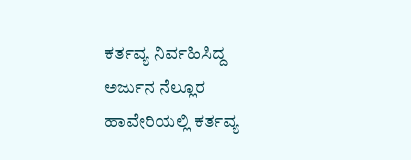ಕರ್ತವ್ಯ ನಿರ್ವಹಿಸಿದ್ದ ಅರ್ಜುನ ನೆಲ್ಲೂರ ಹಾವೇರಿಯಲ್ಲಿ ಕರ್ತವ್ಯ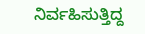ನಿರ್ವಹಿಸುತ್ತಿದ್ದ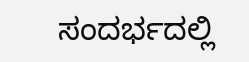ಸಂದರ್ಭದಲ್ಲಿ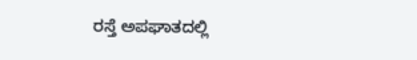ರಸ್ತೆ ಅಪಘಾತದಲ್ಲಿ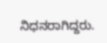ನಿಧನರಾಗಿದ್ದರು.